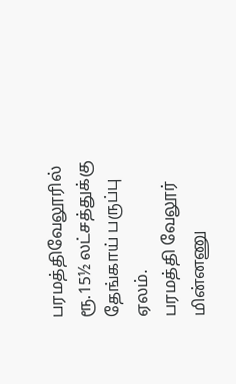பரமத்திவேலூரில் ரூ.15½ லட்சத்துக்கு தேங்காய் பருப்பு ஏலம்.
பரமத்தி வேலூர் மின்னணு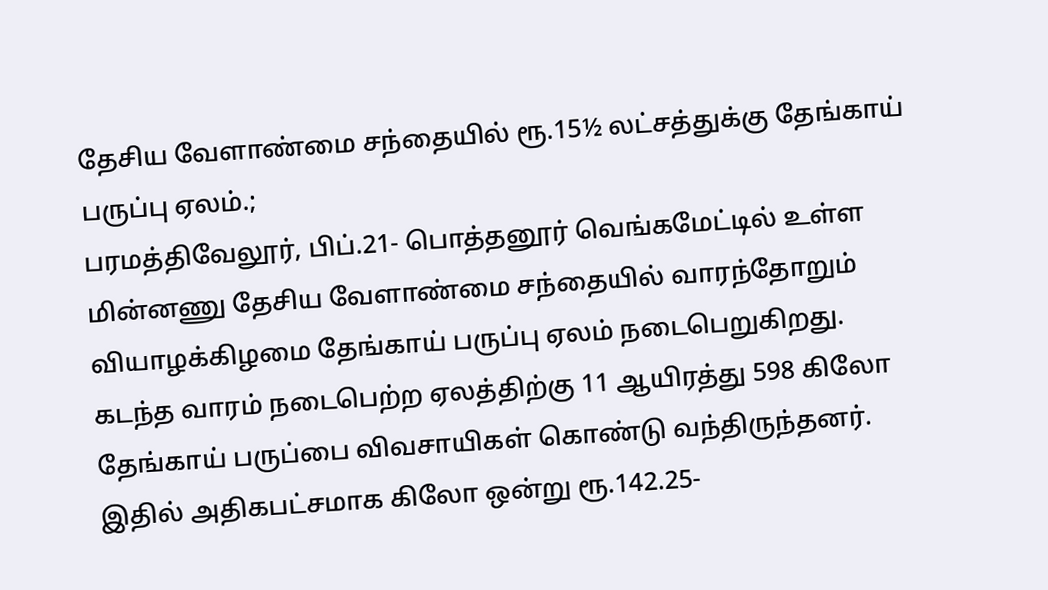தேசிய வேளாண்மை சந்தையில் ரூ.15½ லட்சத்துக்கு தேங்காய் பருப்பு ஏலம்.;
பரமத்திவேலூர், பிப்.21- பொத்தனூர் வெங்கமேட்டில் உள்ள மின்னணு தேசிய வேளாண்மை சந்தையில் வாரந்தோறும் வியாழக்கிழமை தேங்காய் பருப்பு ஏலம் நடைபெறுகிறது. கடந்த வாரம் நடைபெற்ற ஏலத்திற்கு 11 ஆயிரத்து 598 கிலோ தேங்காய் பருப்பை விவசாயிகள் கொண்டு வந்திருந்தனர். இதில் அதிகபட்சமாக கிலோ ஒன்று ரூ.142.25-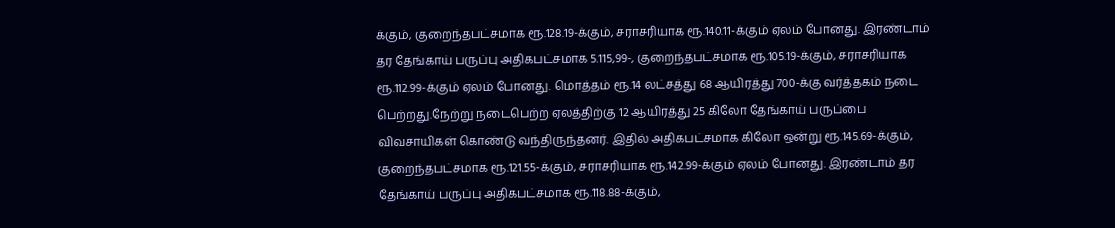க்கும், குறைந்தபட்சமாக ரூ.128.19-க்கும், சராசரியாக ரூ.140.11-க்கும் ஏலம் போனது. இரண்டாம் தர தேங்காய் பருப்பு அதிகபட்சமாக 5.115,99-, குறைந்தபட்சமாக ரூ.105.19-க்கும், சராசரியாக ரூ.112.99-க்கும் ஏலம் போனது. மொத்தம் ரூ.14 லட்சத்து 68 ஆயிரத்து 700-க்கு வர்த்தகம் நடை பெற்றது.நேற்று நடைபெற்ற ஏலத்திற்கு 12 ஆயிரத்து 25 கிலோ தேங்காய் பருப்பை விவசாயிகள் கொண்டு வந்திருந்தனர். இதில் அதிகபட்சமாக கிலோ ஒன்று ரூ.145.69-க்கும், குறைந்தபட்சமாக ரூ.121.55-க்கும், சராசரியாக ரூ.142.99-க்கும் ஏலம் போனது. இரண்டாம் தர தேங்காய் பருப்பு அதிகபட்சமாக ரூ.118.88-க்கும்,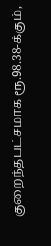குறைந்தபட்சமாக ரூ.98.38-க்கும்,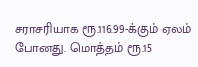சராசரியாக ரூ.116.99-க்கும் ஏலம் போனது. மொத்தம் ரூ.15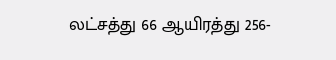லட்சத்து 66 ஆயிரத்து 256-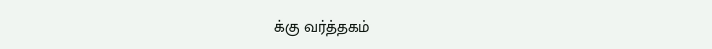க்கு வர்த்தகம்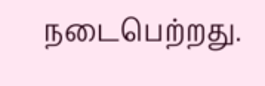நடைபெற்றது.